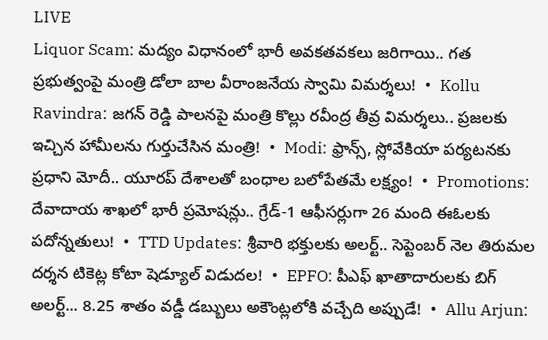LIVE
Liquor Scam: మద్యం విధానంలో భారీ అవకతవకలు జరిగాయి.. గత ప్రభుత్వంపై మంత్రి డోలా బాల వీరాంజనేయ స్వామి విమర్శలు!  •  Kollu Ravindra: జగన్ రెడ్డి పాలనపై మంత్రి కొల్లు రవీంద్ర తీవ్ర విమర్శలు.. ప్రజలకు ఇచ్చిన హామీలను గుర్తుచేసిన మంత్రి!  •  Modi: ఫ్రాన్స్, స్లోవేకియా పర్యటనకు ప్రధాని మోదీ.. యూరప్ దేశాలతో బంధాల బలోపేతమే లక్ష్యం!  •  Promotions: దేవాదాయ శాఖలో భారీ ప్రమోషన్లు.. గ్రేడ్-1 ఆఫీసర్లుగా 26 మంది ఈఓలకు పదోన్నతులు!  •  TTD Updates: శ్రీవారి భక్తులకు అలర్ట్.. సెప్టెంబర్ నెల తిరుమల దర్శన టికెట్ల కోటా షెడ్యూల్ విడుదల!  •  EPFO: పీఎఫ్ ఖాతాదారులకు బిగ్ అలర్ట్... 8.25 శాతం వడ్డీ డబ్బులు అకౌంట్లలోకి వచ్చేది అప్పుడే!  •  Allu Arjun: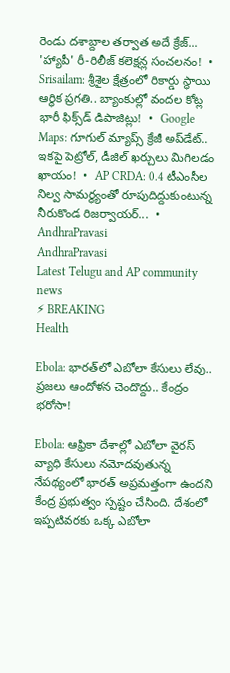రెండు దశాబ్దాల తర్వాత అదే క్రేజ్... 'హ్యాపీ' రీ-రిలీజ్ కలెక్షన్ల సంచలనం!  •  Srisailam: శ్రీశైల క్షేత్రంలో రికార్డు స్థాయి ఆర్థిక ప్రగతి.. బ్యాంకుల్లో వందల కోట్ల భారీ ఫిక్స్‌డ్ డిపాజిట్లు!  •  Google Maps: గూగుల్ మ్యాప్స్ క్రేజీ అప్‌డేట్.. ఇకపై పెట్రోల్, డీజిల్ ఖర్చులు మిగిలడం ఖాయం!  •  AP CRDA: 0.4 టీఎంసీల నిల్వ సామర్థ్యంతో రూపుదిద్దుకుంటున్న నీరుకొండ రిజర్వాయర్...  •
AndhraPravasi
AndhraPravasi
Latest Telugu and AP community news
⚡ BREAKING
Health

Ebola: భారత్‌లో ఎబోలా కేసులు లేవు.. ప్రజలు ఆందోళన చెందొద్దు.. కేంద్రం భరోసా!

Ebola: ఆఫ్రికా దేశాల్లో ఎబోలా వైరస్ వ్యాధి కేసులు నమోదవుతున్న నేపథ్యంలో భారత్ అప్రమత్తంగా ఉందని కేంద్ర ప్రభుత్వం స్పష్టం చేసింది. దేశంలో ఇప్పటివరకు ఒక్క ఎబోలా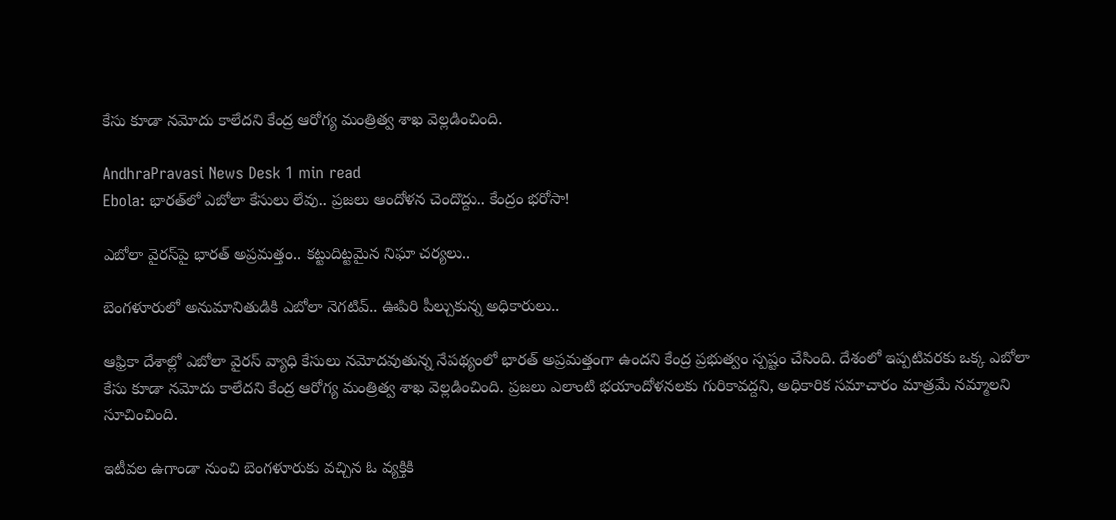కేసు కూడా నమోదు కాలేదని కేంద్ర ఆరోగ్య మంత్రిత్వ శాఖ వెల్లడించింది.

AndhraPravasi News Desk 1 min read
Ebola: భారత్‌లో ఎబోలా కేసులు లేవు.. ప్రజలు ఆందోళన చెందొద్దు.. కేంద్రం భరోసా!

ఎబోలా వైరస్‌పై భారత్ అప్రమత్తం.. కట్టుదిట్టమైన నిఘా చర్యలు..

బెంగళూరులో అనుమానితుడికి ఎబోలా నెగటివ్.. ఊపిరి పీల్చుకున్న అధికారులు..

ఆఫ్రికా దేశాల్లో ఎబోలా వైరస్ వ్యాధి కేసులు నమోదవుతున్న నేపథ్యంలో భారత్ అప్రమత్తంగా ఉందని కేంద్ర ప్రభుత్వం స్పష్టం చేసింది. దేశంలో ఇప్పటివరకు ఒక్క ఎబోలా కేసు కూడా నమోదు కాలేదని కేంద్ర ఆరోగ్య మంత్రిత్వ శాఖ వెల్లడించింది. ప్రజలు ఎలాంటి భయాందోళనలకు గురికావద్దని, అధికారిక సమాచారం మాత్రమే నమ్మాలని సూచించింది.

ఇటీవల ఉగాండా నుంచి బెంగళూరుకు వచ్చిన ఓ వ్యక్తికి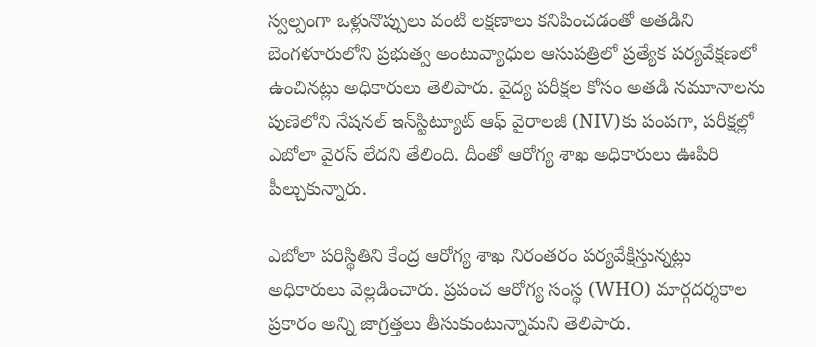స్వల్పంగా ఒళ్లునొప్పులు వంటి లక్షణాలు కనిపించడంతో అతడిని బెంగళూరులోని ప్రభుత్వ అంటువ్యాధుల ఆసుపత్రిలో ప్రత్యేక పర్యవేక్షణలో ఉంచినట్లు అధికారులు తెలిపారు. వైద్య పరీక్షల కోసం అతడి నమూనాలను పుణెలోని నేషనల్ ఇన్‌స్టిట్యూట్ ఆఫ్ వైరాలజీ (NIV)కు పంపగా, పరీక్షల్లో ఎబోలా వైరస్ లేదని తేలింది. దీంతో ఆరోగ్య శాఖ అధికారులు ఊపిరి పీల్చుకున్నారు.

ఎబోలా పరిస్థితిని కేంద్ర ఆరోగ్య శాఖ నిరంతరం పర్యవేక్షిస్తున్నట్లు అధికారులు వెల్లడించారు. ప్రపంచ ఆరోగ్య సంస్థ (WHO) మార్గదర్శకాల ప్రకారం అన్ని జాగ్రత్తలు తీసుకుంటున్నామని తెలిపారు.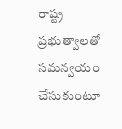రాష్ట్ర ప్రభుత్వాలతో సమన్వయం చేసుకుంటూ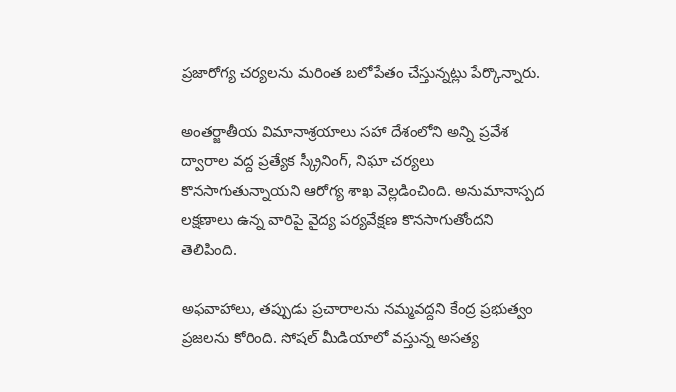ప్రజారోగ్య చర్యలను మరింత బలోపేతం చేస్తున్నట్లు పేర్కొన్నారు.

అంతర్జాతీయ విమానాశ్రయాలు సహా దేశంలోని అన్ని ప్రవేశ ద్వారాల వద్ద ప్రత్యేక స్క్రీనింగ్, నిఘా చర్యలు కొనసాగుతున్నాయని ఆరోగ్య శాఖ వెల్లడించింది. అనుమానాస్పద లక్షణాలు ఉన్న వారిపై వైద్య పర్యవేక్షణ కొనసాగుతోందని తెలిపింది.

అఫవాహాలు, తప్పుడు ప్రచారాలను నమ్మవద్దని కేంద్ర ప్రభుత్వం ప్రజలను కోరింది. సోషల్ మీడియాలో వస్తున్న అసత్య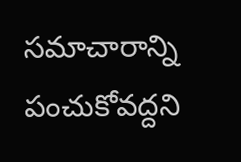సమాచారాన్ని పంచుకోవద్దని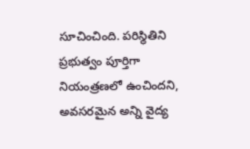సూచించింది. పరిస్థితిని ప్రభుత్వం పూర్తిగా నియంత్రణలో ఉంచిందని, అవసరమైన అన్ని వైద్య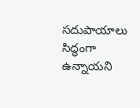సదుపాయాలు సిద్ధంగా ఉన్నాయని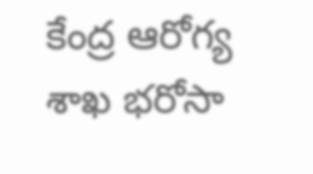కేంద్ర ఆరోగ్య శాఖ భరోసా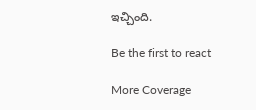ఇచ్చింది.

Be the first to react

More Coverage